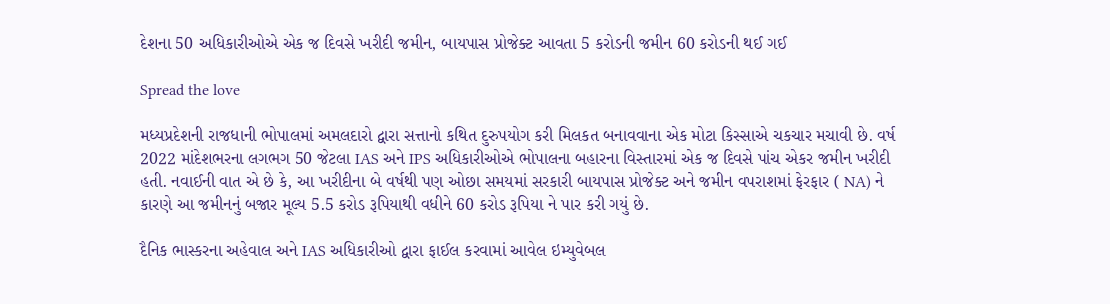દેશના 50 અધિકારીઓએ એક જ દિવસે ખરીદી જમીન, બાયપાસ પ્રોજેક્ટ આવતા 5 કરોડની જમીન 60 કરોડની થઈ ગઈ

Spread the love

મધ્યપ્રદેશની રાજધાની ભોપાલમાં અમલદારો દ્વારા સત્તાનો કથિત દુરુપયોગ કરી મિલકત બનાવવાના એક મોટા કિસ્સાએ ચકચાર મચાવી છે. વર્ષ 2022 માંદેશભરના લગભગ 50 જેટલા IAS અને IPS અધિકારીઓએ ભોપાલના બહારના વિસ્તારમાં એક જ દિવસે પાંચ એકર જમીન ખરીદી હતી. નવાઈની વાત એ છે કે, આ ખરીદીના બે વર્ષથી પણ ઓછા સમયમાં સરકારી બાયપાસ પ્રોજેક્ટ અને જમીન વપરાશમાં ફેરફાર ( NA) ને કારણે આ જમીનનું બજાર મૂલ્ય 5.5 કરોડ રૂપિયાથી વધીને 60 કરોડ રૂપિયા ને પાર કરી ગયું છે.

દૈનિક ભાસ્કરના અહેવાલ અને IAS અધિકારીઓ દ્વારા ફાઈલ કરવામાં આવેલ ઇમ્યુવેબલ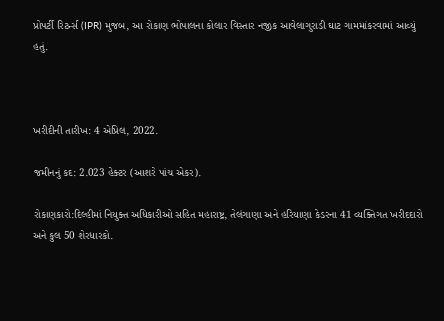પ્રોપર્ટી રિટર્ન્સ (IPR) મુજબ, આ રોકાણ ભોપાલના કોલાર વિસ્તાર નજીક આવેલાગુરાડી ઘાટ ગામમાંકરવામાં આવ્યું હતું.



ખરીદીની તારીખ: 4 એપ્રિલ, 2022.

જમીનનું કદ: 2.023 હેક્ટર (આશરે પાંચ એકર).

રોકાણકારો:દિલ્હીમાં નિયુક્ત અધિકારીઓ સહિત મહારાષ્ટ્ર, તેલંગાણા અને હરિયાણા કેડરના 41 વ્યક્તિગત ખરીદદારો અને કુલ 50 શેરધારકો.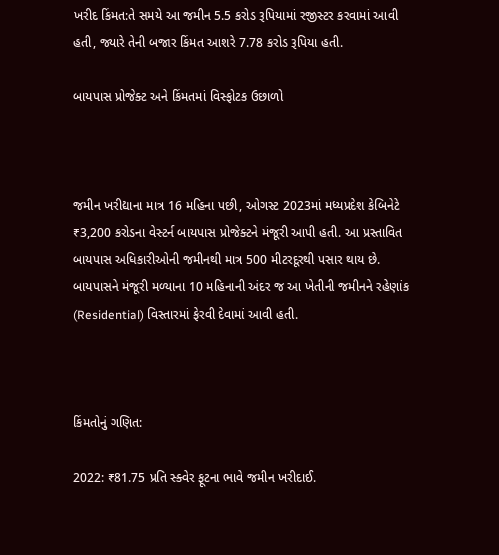ખરીદ કિંમત:તે સમયે આ જમીન 5.5 કરોડ રૂપિયામાં રજીસ્ટર કરવામાં આવી હતી, જ્યારે તેની બજાર કિંમત આશરે 7.78 કરોડ રૂપિયા હતી.

બાયપાસ પ્રોજેક્ટ અને કિંમતમાં વિસ્ફોટક ઉછાળો



જમીન ખરીદ્યાના માત્ર 16 મહિના પછી, ઓગસ્ટ 2023માં મધ્યપ્રદેશ કેબિનેટે ₹3,200 કરોડના વેસ્ટર્ન બાયપાસ પ્રોજેક્ટને મંજૂરી આપી હતી. આ પ્રસ્તાવિત બાયપાસ અધિકારીઓની જમીનથી માત્ર 500 મીટરદૂરથી પસાર થાય છે. બાયપાસને મંજૂરી મળ્યાના 10 મહિનાની અંદર જ આ ખેતીની જમીનને રહેણાંક (Residential) વિસ્તારમાં ફેરવી દેવામાં આવી હતી.



કિંમતોનું ગણિત:

2022: ₹81.75 પ્રતિ સ્ક્વેર ફૂટના ભાવે જમીન ખરીદાઈ.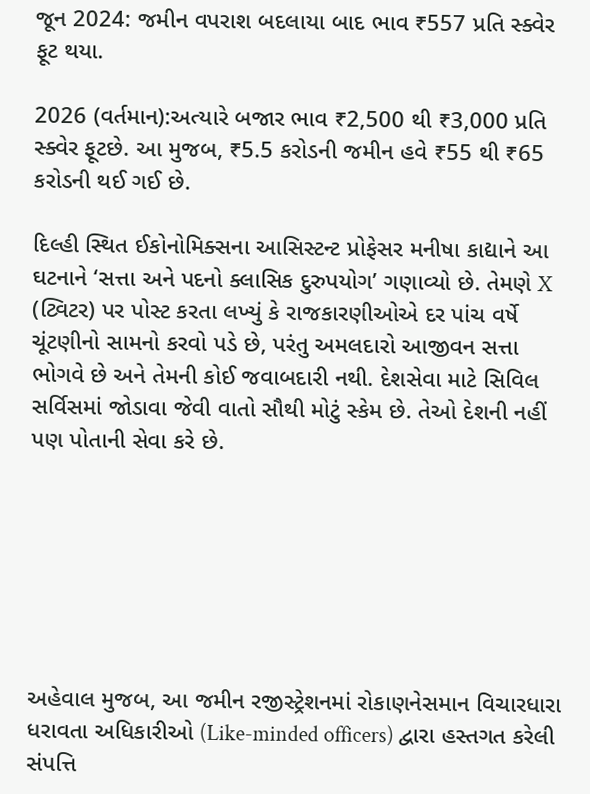જૂન 2024: જમીન વપરાશ બદલાયા બાદ ભાવ ₹557 પ્રતિ સ્ક્વેર ફૂટ થયા.

2026 (વર્તમાન):અત્યારે બજાર ભાવ ₹2,500 થી ₹3,000 પ્રતિ સ્ક્વેર ફૂટછે. આ મુજબ, ₹5.5 કરોડની જમીન હવે ₹55 થી ₹65 કરોડની થઈ ગઈ છે.

દિલ્હી સ્થિત ઈકોનોમિક્સના આસિસ્ટન્ટ પ્રોફેસર મનીષા કાદ્યાને આ ઘટનાને ‘સત્તા અને પદનો ક્લાસિક દુરુપયોગ’ ગણાવ્યો છે. તેમણે X (ટ્વિટર) પર પોસ્ટ કરતા લખ્યું કે રાજકારણીઓએ દર પાંચ વર્ષે ચૂંટણીનો સામનો કરવો પડે છે, પરંતુ અમલદારો આજીવન સત્તા ભોગવે છે અને તેમની કોઈ જવાબદારી નથી. દેશસેવા માટે સિવિલ સર્વિસમાં જોડાવા જેવી વાતો સૌથી મોટું સ્કેમ છે. તેઓ દેશની નહીં પણ પોતાની સેવા કરે છે.







અહેવાલ મુજબ, આ જમીન રજીસ્ટ્રેશનમાં રોકાણનેસમાન વિચારધારા ધરાવતા અધિકારીઓ (Like-minded officers) દ્વારા હસ્તગત કરેલી સંપત્તિ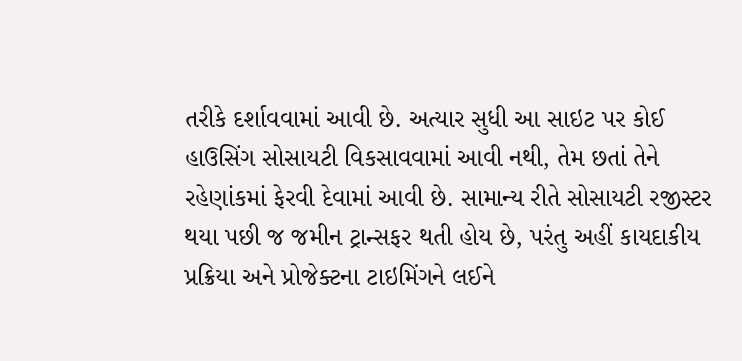તરીકે દર્શાવવામાં આવી છે. અત્યાર સુધી આ સાઇટ પર કોઈ હાઉસિંગ સોસાયટી વિકસાવવામાં આવી નથી, તેમ છતાં તેને રહેણાંકમાં ફેરવી દેવામાં આવી છે. સામાન્ય રીતે સોસાયટી રજીસ્ટર થયા પછી જ જમીન ટ્રાન્સફર થતી હોય છે, પરંતુ અહીં કાયદાકીય પ્રક્રિયા અને પ્રોજેક્ટના ટાઇમિંગને લઈને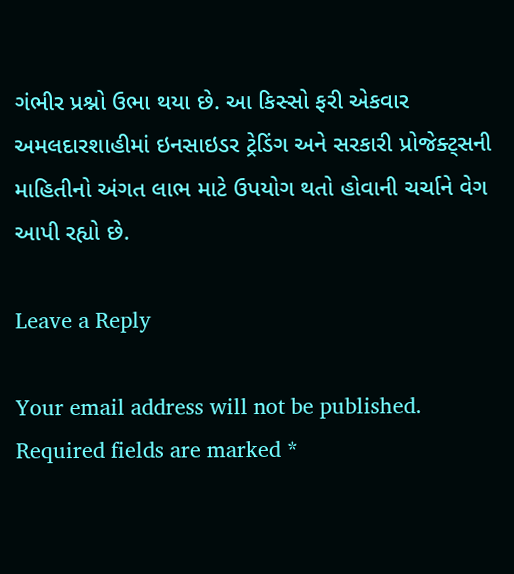ગંભીર પ્રશ્નો ઉભા થયા છે. આ કિસ્સો ફરી એકવાર અમલદારશાહીમાં ઇનસાઇડર ટ્રેડિંગ અને સરકારી પ્રોજેક્ટ્સની માહિતીનો અંગત લાભ માટે ઉપયોગ થતો હોવાની ચર્ચાને વેગ આપી રહ્યો છે.

Leave a Reply

Your email address will not be published. Required fields are marked *